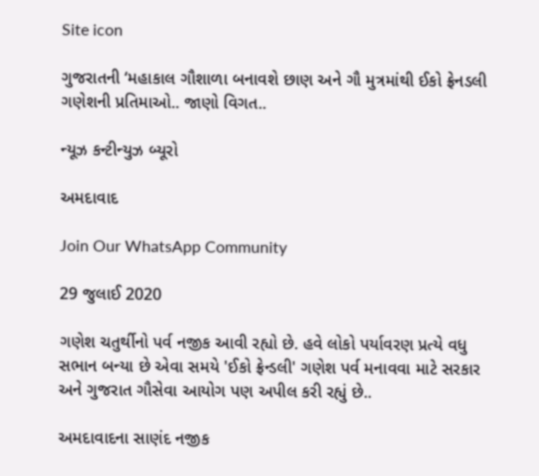Site icon

ગુજરાતની ‘મહાકાલ ગૌશાળા બનાવશે છાણ અને ગૌ મુત્રમાંથી ઈકો ફ્રેનડલી ગણેશની પ્રતિમાઓ.. જાણો વિગત..

ન્યૂઝ કન્ટીન્યુઝ બ્યૂરો

અમદાવાદ

Join Our WhatsApp Community

29 જુલાઈ 2020

ગણેશ ચતુર્થીનો પર્વ નજીક આવી રહ્યો છે. હવે લોકો પર્યાવરણ પ્રત્યે વધુ સભાન બન્યા છે એવા સમયે 'ઈકો ફ્રેન્ડલી' ગણેશ પર્વ મનાવવા માટે સરકાર અને ગુજરાત ગૌસેવા આયોગ પણ અપીલ કરી રહ્યું છે..

અમદાવાદના સાણંદ નજીક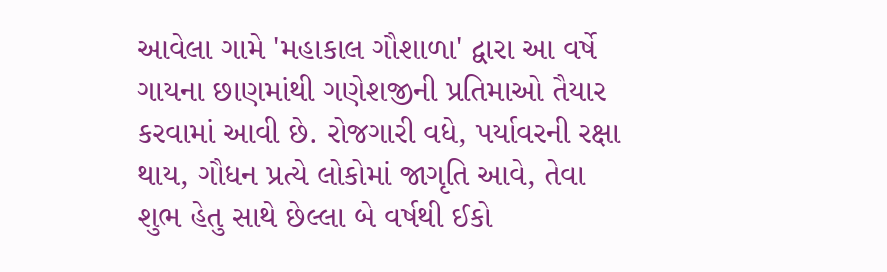આવેલા ગામે 'મહાકાલ ગૌશાળા' દ્વારા આ વર્ષે ગાયના છાણમાંથી ગણેશજીની પ્રતિમાઓ તૈયાર કરવામાં આવી છે. રોજગારી વધે, પર્યાવરની રક્ષા થાય, ગૌધન પ્રત્યે લોકોમાં જાગૃતિ આવે, તેવા શુભ હેતુ સાથે છેલ્લા બે વર્ષથી ઈકો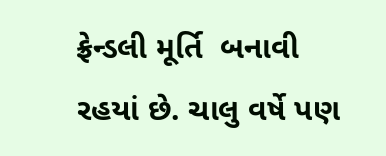ફ્રેન્ડલી મૂર્તિ  બનાવી રહયાં છે. ચાલુ વર્ષે પણ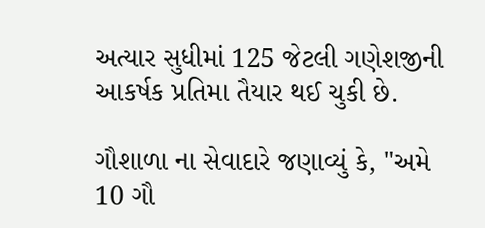અત્યાર સુધીમાં 125 જેટલી ગણેશજીની આકર્ષક પ્રતિમા તૈયાર થઈ ચુકી છે.

ગૌશાળા ના સેવાદારે જણાવ્યું કે, "અમે 10 ગૌ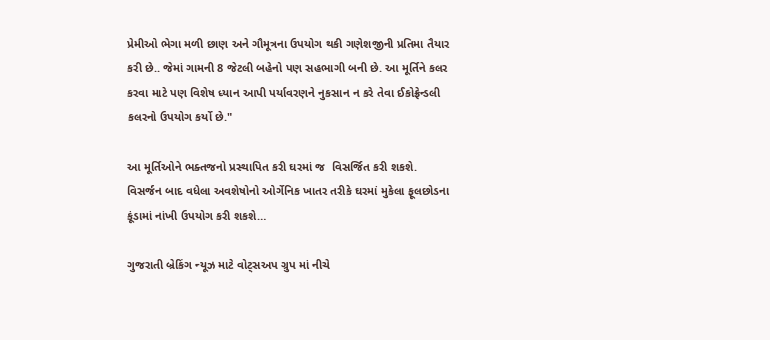પ્રેમીઓ ભેગા મળી છાણ અને ગૌમૂત્રના ઉપયોગ થકી ગણેશજીની પ્રતિમા તૈયાર કરી છે.. જેમાં ગામની 8 જેટલી બહેનો પણ સહભાગી બની છે. આ મૂર્તિને કલર કરવા માટે પણ વિશેષ ધ્યાન આપી પર્યાવરણને નુકસાન ન કરે તેવા ઈકોફ્રેન્ડલી કલરનો ઉપયોગ કર્યો છે."

આ મૂર્તિઓને ભક્તજનો પ્રસ્થાપિત કરી ઘરમાં જ  વિસર્જિત કરી શકશે. વિસર્જન બાદ વધેલા અવશેષોનો ઓર્ગેનિક ખાતર તરીકે ઘરમાં મુકેલા ફૂલછોડના કૂંડામાં નાંખી ઉપયોગ કરી શકશે…

ગુજરાતી બ્રેકિંગ ન્યૂઝ માટે વોટ્સઅપ ગ્રુપ માં નીચે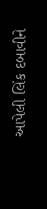આપેલી લિંક દબાવીને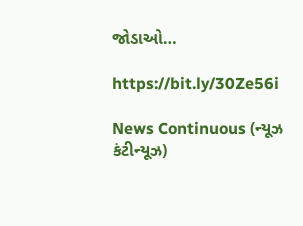જોડાઓ…

https://bit.ly/30Ze56i

News Continuous (ન્યૂઝ કંટીન્યૂઝ)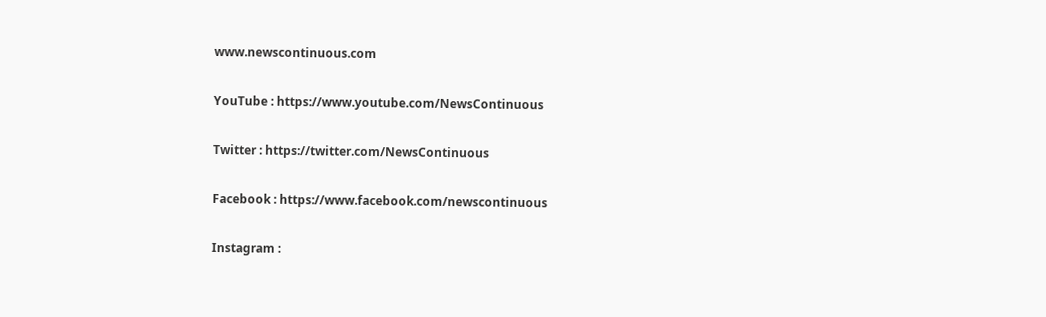www.newscontinuous.com

YouTube : https://www.youtube.com/NewsContinuous

Twitter : https://twitter.com/NewsContinuous

Facebook : https://www.facebook.com/newscontinuous

Instagram :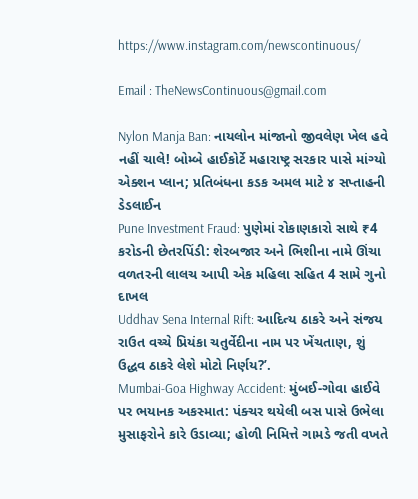https://www.instagram.com/newscontinuous/

Email : TheNewsContinuous@gmail.com

Nylon Manja Ban: નાયલોન માંજાનો જીવલેણ ખેલ હવે નહીં ચાલે! બોમ્બે હાઈકોર્ટે મહારાષ્ટ્ર સરકાર પાસે માંગ્યો એક્શન પ્લાન; પ્રતિબંધના કડક અમલ માટે ૪ સપ્તાહની ડેડલાઈન
Pune Investment Fraud: પુણેમાં રોકાણકારો સાથે ₹4 કરોડની છેતરપિંડી: શેરબજાર અને ભિશીના નામે ઊંચા વળતરની લાલચ આપી એક મહિલા સહિત 4 સામે ગુનો દાખલ
Uddhav Sena Internal Rift: આદિત્ય ઠાકરે અને સંજય રાઉત વચ્ચે પ્રિયંકા ચતુર્વેદીના નામ પર ખેંચતાણ, શું ઉદ્ધવ ઠાકરે લેશે મોટો નિર્ણય?’.
Mumbai-Goa Highway Accident: મુંબઈ-ગોવા હાઈવે પર ભયાનક અકસ્માત: પંક્ચર થયેલી બસ પાસે ઉભેલા મુસાફરોને કારે ઉડાવ્યા; હોળી નિમિત્તે ગામડે જતી વખતે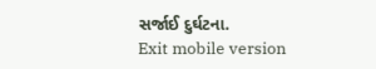સર્જાઈ દુર્ઘટના.
Exit mobile version